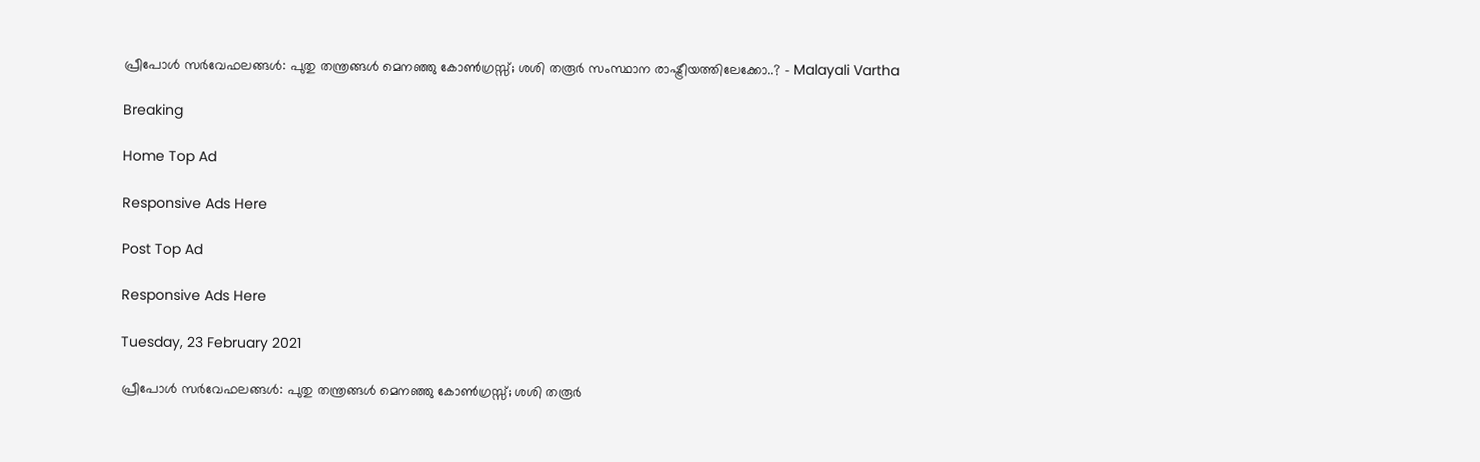പ്രീപോള്‍ സര്‍വേഫലങ്ങള്‍: പുതു തന്ത്രങ്ങള്‍ മെനഞ്ഞു കോൺഗ്രസ്സ്; ശശി തരൂർ സംസ്ഥാന രാഷ്ട്രീയത്തിലേക്കോ..? - Malayali Vartha

Breaking

Home Top Ad

Responsive Ads Here

Post Top Ad

Responsive Ads Here

Tuesday, 23 February 2021

പ്രീപോള്‍ സര്‍വേഫലങ്ങള്‍: പുതു തന്ത്രങ്ങള്‍ മെനഞ്ഞു കോൺഗ്രസ്സ്; ശശി തരൂർ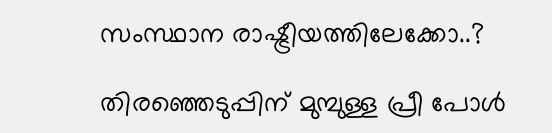സംസ്ഥാന രാഷ്ട്രീയത്തിലേക്കോ..?

തിരഞ്ഞെടുപ്പിന് മുമ്പുള്ള പ്രീ പോൾ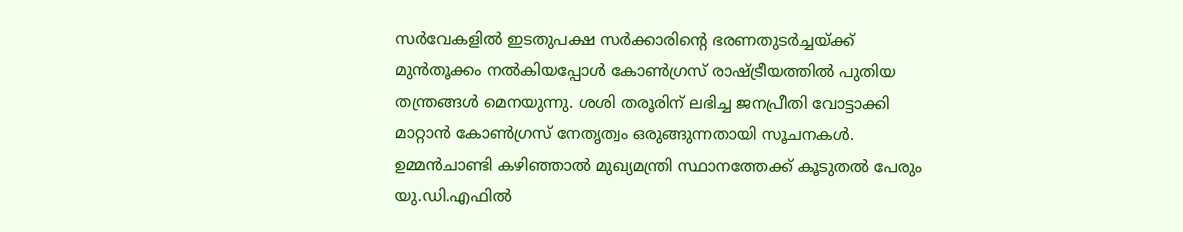സർവേകളിൽ ഇടതുപക്ഷ സര്‍ക്കാരിന്റെ ഭരണതുടര്‍ച്ചയ്ക്ക് മുന്‍തൂക്കം നല്‍കിയപ്പോൾ കോണ്‍ഗ്രസ് രാഷ്ട്രീയത്തില്‍ പുതിയ തന്ത്രങ്ങള്‍ മെനയുന്നു. ശശി തരൂരിന് ലഭിച്ച ജനപ്രീതി വോട്ടാക്കി മാറ്റാൻ കോൺഗ്രസ് നേതൃത്വം ഒരുങ്ങുന്നതായി സൂചനകൾ. ഉമ്മൻചാണ്ടി കഴിഞ്ഞാൽ മുഖ്യമന്ത്രി സ്ഥാനത്തേക്ക് കൂടുതൽ പേരും യു.ഡി.എഫിൽ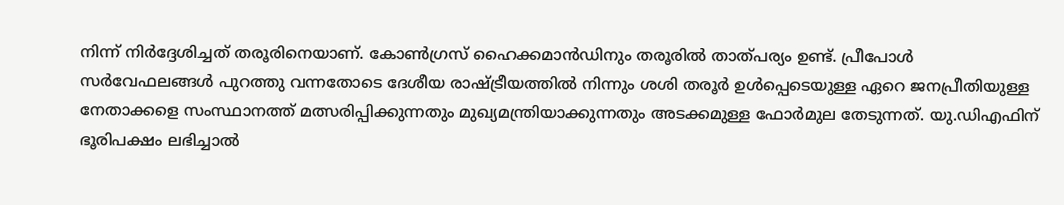നിന്ന് നിർദ്ദേശിച്ചത് തരൂരിനെയാണ്. കോൺഗ്രസ് ഹൈക്കമാൻഡിനും തരൂരിൽ താത്‌പര്യം ഉണ്ട്. പ്രീപോള്‍ സര്‍വേഫലങ്ങള്‍ പുറത്തു വന്നതോടെ ദേശീയ രാഷ്ട്രീയത്തില്‍ നിന്നും ശശി തരൂര്‍ ഉള്‍പ്പെടെയുള്ള ഏറെ ജനപ്രീതിയുള്ള നേതാക്കളെ സംസ്ഥാനത്ത് മത്സരിപ്പിക്കുന്നതും മുഖ്യമന്ത്രിയാക്കുന്നതും അടക്കമുള്ള ഫോര്‍മുല തേടുന്നത്. യു.ഡിഎഫിന് ഭൂരിപക്ഷം ലഭിച്ചാല്‍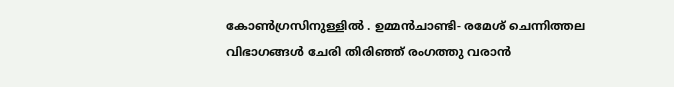കോണ്‍ഗ്രസിനുള്ളില്‍ . ഉമ്മന്‍ചാണ്ടി- രമേശ് ചെന്നിത്തല വിഭാഗങ്ങള്‍ ചേരി തിരിഞ്ഞ് രംഗത്തു വരാന്‍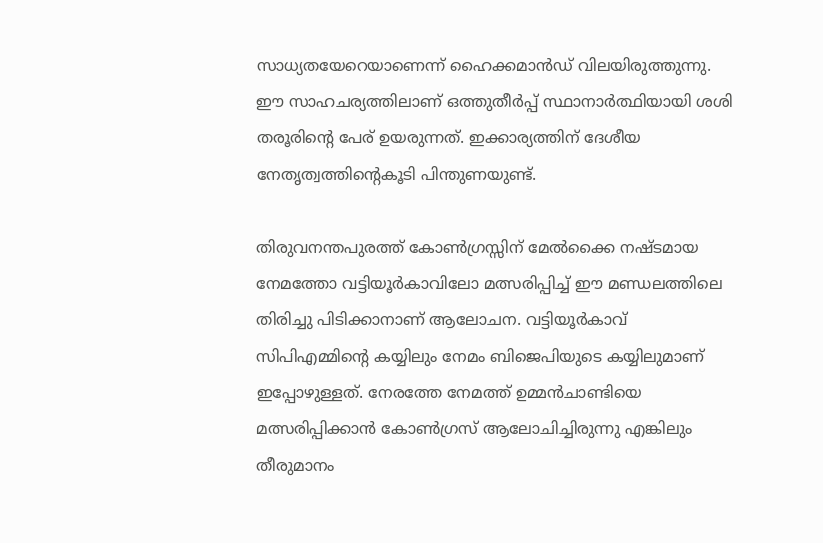സാധ്യതയേറെയാണെന്ന് ഹൈക്കമാന്‍ഡ് വിലയിരുത്തുന്നു. ഈ സാഹചര്യത്തിലാണ് ഒത്തുതീര്‍പ്പ് സ്ഥാനാര്‍ത്ഥിയായി ശശി തരൂരിന്റെ പേര് ഉയരുന്നത്. ഇക്കാര്യത്തിന് ദേശീയ നേതൃത്വത്തിന്റെകൂടി പിന്തുണയുണ്ട്.

തിരുവനന്തപുരത്ത് കോൺഗ്രസ്സിന് മേല്‍ക്കൈ നഷ്ടമായ നേമത്തോ വട്ടിയൂര്‍കാവിലോ മത്സരിപ്പിച്ച് ഈ മണ്ഡലത്തിലെ തിരിച്ചു പിടിക്കാനാണ് ആലോചന. വട്ടിയൂര്‍കാവ് സിപിഎമ്മിന്റെ കയ്യിലും നേമം ബിജെപിയുടെ കയ്യിലുമാണ് ഇപ്പോഴുള്ളത്. നേരത്തേ നേമത്ത് ഉമ്മന്‍ചാണ്ടിയെ മത്സരിപ്പിക്കാന്‍ കോണ്‍ഗ്രസ് ആലോചിച്ചിരുന്നു എങ്കിലും തീരുമാനം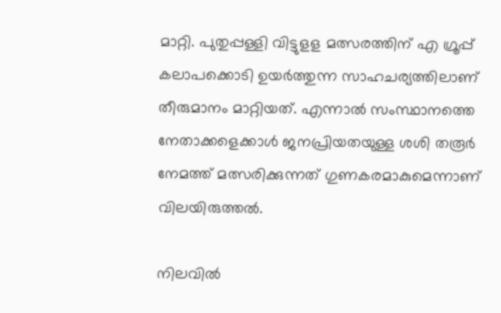മാറ്റി. പുതുപ്പള്ളി വിട്ടുളള മത്സരത്തിന് എ ഗ്രൂപ്പ് കലാപക്കൊടി ഉയര്‍ത്തുന്ന സാഹചര്യത്തിലാണ് തീരുമാനം മാറ്റിയത്. എന്നാല്‍ സംസ്ഥാനത്തെ നേതാക്കളെക്കാള്‍ ജനപ്രിയതയുള്ള ശശി തരൂര്‍ നേമത്ത് മത്സരിക്കുന്നത് ഗുണകരമാകുമെന്നാണ് വിലയിരുത്തല്‍.

നിലവില്‍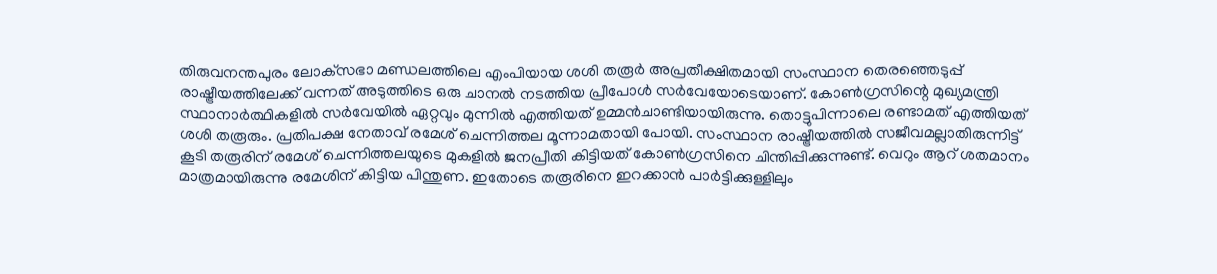തിരുവനന്തപുരം ലോക്‌സഭാ മണ്ഡലത്തിലെ എംപിയായ ശശി തരൂര്‍ അപ്രതീക്ഷിതമായി സംസ്ഥാന തെരഞ്ഞെടുപ്പ് രാഷ്ട്രീയത്തിലേക്ക് വന്നത് അടുത്തിടെ ഒരു ചാനല്‍ നടത്തിയ പ്രീപോള്‍ സര്‍വേയോടെയാണ്. കോണ്‍ഗ്രസിന്റെ മുഖ്യമന്ത്രി സ്ഥാനാര്‍ത്ഥികളില്‍ സര്‍വേയില്‍ ഏറ്റവും മുന്നില്‍ എത്തിയത് ഉമ്മന്‍ചാണ്ടിയായിരുന്നു. തൊട്ടുപിന്നാലെ രണ്ടാമത് എത്തിയത് ശശി തരൂരും. പ്രതിപക്ഷ നേതാവ് രമേശ് ചെന്നിത്തല മൂന്നാമതായി പോയി. സംസ്ഥാന രാഷ്ട്രീയത്തില്‍ സജീവമല്ലാതിരുന്നിട്ട് കൂടി തരൂരിന് രമേശ് ചെന്നിത്തലയുടെ മുകളില്‍ ജനപ്രീതി കിട്ടിയത് കോണ്‍ഗ്രസിനെ ചിന്തിപ്പിക്കുന്നുണ്ട്. വെറും ആറ് ശതമാനം മാത്രമായിരുന്നു രമേശിന് കിട്ടിയ പിന്തുണ. ഇതോടെ തരൂരിനെ ഇറക്കാന്‍ പാര്‍ട്ടിക്കുള്ളിലും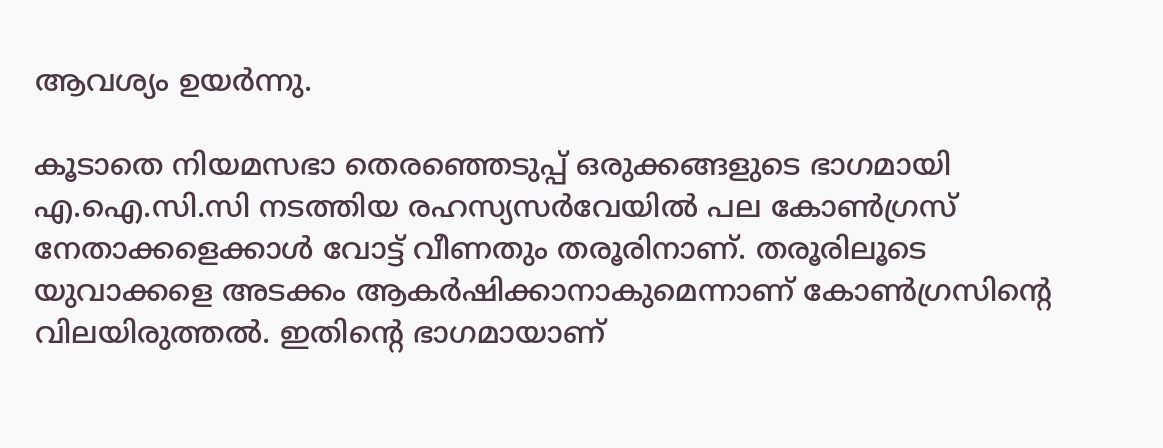ആവശ്യം ഉയര്‍ന്നു.

കൂടാതെ നിയമസഭാ തെരഞ്ഞെടുപ്പ് ഒരുക്കങ്ങളുടെ ഭാഗമായി എ.ഐ.സി.സി നടത്തിയ രഹസ്യസ‍ർവേയിൽ പല കോണ്‍ഗ്രസ് നേതാക്കളെക്കാൾ വോട്ട് വീണതും തരൂരിനാണ്. തരൂരിലൂടെ യുവാക്കളെ അടക്കം ആകര്‍ഷിക്കാനാകുമെന്നാണ് കോണ്‍ഗ്രസിന്റെ വിലയിരുത്തല്‍. ഇതിന്റെ ഭാഗമായാണ്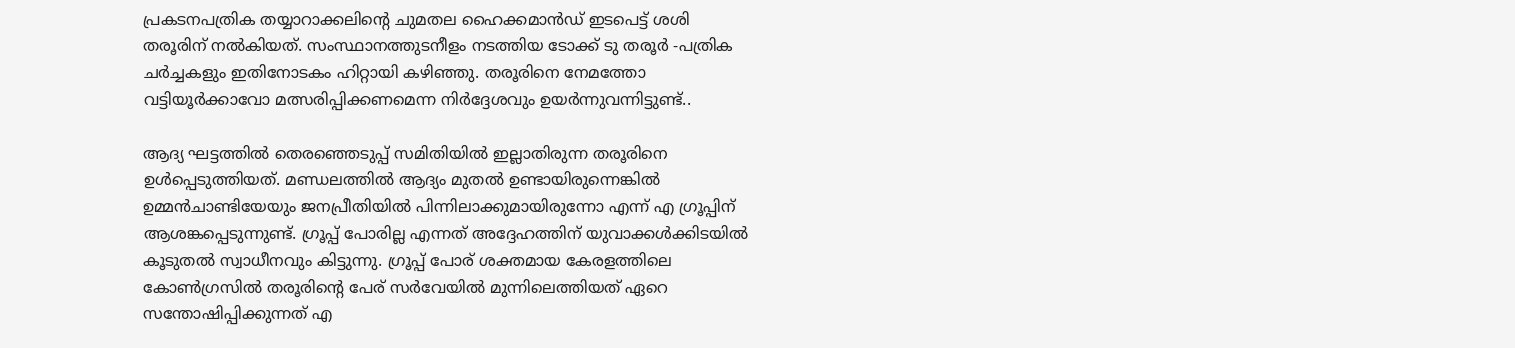പ്രകടനപത്രിക തയ്യാറാക്കലിന്റെ ചുമതല ഹൈക്കമാന്‍ഡ് ഇടപെട്ട് ശശി തരൂരിന് നല്‍കിയത്. സംസ്ഥാനത്തുടനീളം നടത്തിയ ടോക്ക് ടു തരൂർ -പത്രിക ചർച്ചകളും ഇതിനോടകം ഹിറ്റായി കഴിഞ്ഞു. തരൂരിനെ നേമത്തോ വട്ടിയൂർക്കാവോ മത്സരിപ്പിക്കണമെന്ന നിർദ്ദേശവും ഉയർന്നുവന്നിട്ടുണ്ട്..

ആദ്യ ഘട്ടത്തില്‍ തെരഞ്ഞെടുപ്പ് സമിതിയില്‍ ഇല്ലാതിരുന്ന തരൂരിനെ ഉള്‍പ്പെടുത്തിയത്. മണ്ഡലത്തില്‍ ആദ്യം മുതല്‍ ഉണ്ടായിരുന്നെങ്കില്‍ ഉമ്മന്‍ചാണ്ടിയേയും ജനപ്രീതിയില്‍ പിന്നിലാക്കുമായിരുന്നോ എന്ന് എ ഗ്രൂപ്പിന് ആശങ്കപ്പെടുന്നുണ്ട്. ഗ്രൂപ്പ് പോരില്ല എന്നത് അദ്ദേഹത്തിന് യുവാക്കള്‍ക്കിടയില്‍ കൂടുതല്‍ സ്വാധീനവും കിട്ടുന്നു. ഗ്രൂപ്പ് പോര് ശക്തമായ കേരളത്തിലെ കോണ്‍ഗ്രസില്‍ തരൂരിന്റെ പേര് സര്‍വേയില്‍ മുന്നിലെത്തിയത് ഏറെ സന്തോഷിപ്പിക്കുന്നത് എ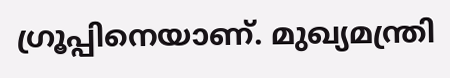ഗ്രൂപ്പിനെയാണ്. മുഖ്യമന്ത്രി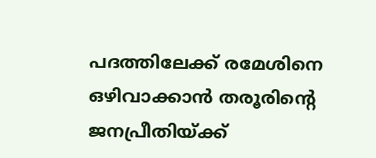പദത്തിലേക്ക് രമേശിനെ ഒഴിവാക്കാന്‍ തരൂരിന്റെ ജനപ്രീതിയ്ക്ക്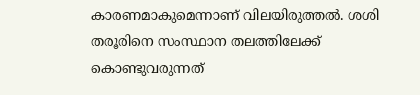കാരണമാകുമെന്നാണ് വിലയിരുത്തല്‍. ശശി തരൂരിനെ സംസ്ഥാന തലത്തിലേക്ക് കൊണ്ടുവരുന്നത്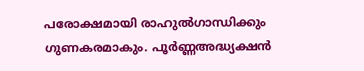പരോക്ഷമായി രാഹുല്‍ഗാന്ധിക്കും ഗുണകരമാകും. പൂര്‍ണ്ണഅദ്ധ്യക്ഷന്‍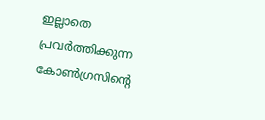ഇല്ലാതെ പ്രവര്‍ത്തിക്കുന്ന കോണ്‍ഗ്രസിന്റെ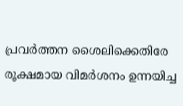പ്രവര്‍ത്തന ശൈലിക്കെതിരേ രൂക്ഷമായ വിമര്‍ശനം ഉന്നയിച്ച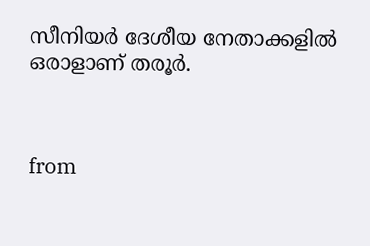സീനിയര്‍ ദേശീയ നേതാക്കളില്‍ ഒരാളാണ് തരൂര്‍.



from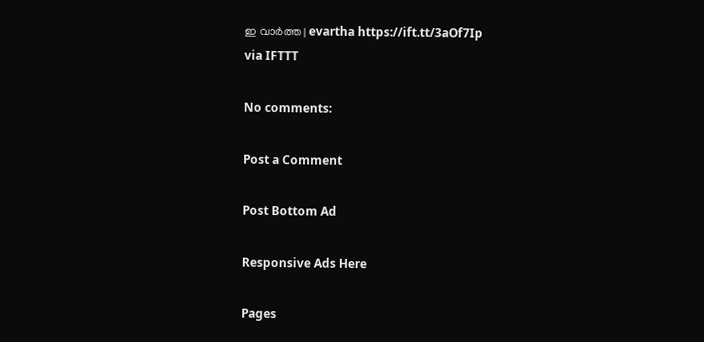ഇ വാർത്ത | evartha https://ift.tt/3aOf7Ip
via IFTTT

No comments:

Post a Comment

Post Bottom Ad

Responsive Ads Here

Pages